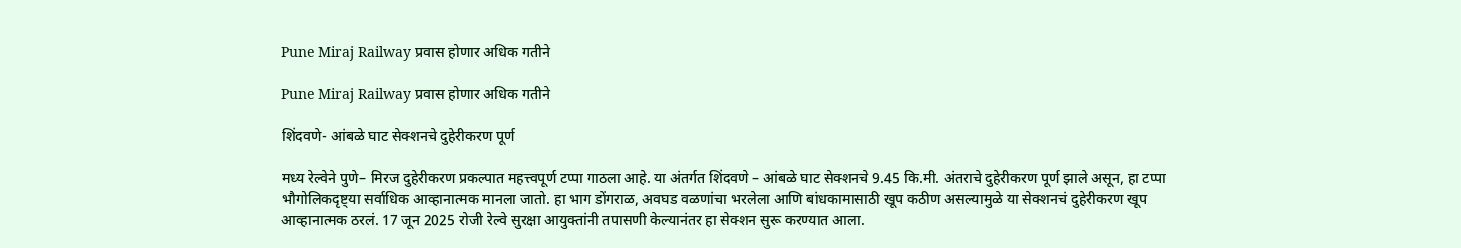Pune Miraj Railway प्रवास होणार अधिक गतीने

Pune Miraj Railway प्रवास होणार अधिक गतीने

शिंदवणे- आंबळे घाट सेक्शनचे दुहेरीकरण पूर्ण

मध्य रेल्वेने पुणे– मिरज दुहेरीकरण प्रकल्पात महत्त्वपूर्ण टप्पा गाठला आहे. या अंतर्गत शिंदवणे – आंबळे घाट सेक्शनचे 9.45 कि.मी. अंतराचे दुहेरीकरण पूर्ण झाले असून, हा टप्पा भौगोलिकदृष्ट्या सर्वाधिक आव्हानात्मक मानला जातो. हा भाग डोंगराळ, अवघड वळणांचा भरलेला आणि बांधकामासाठी खूप कठीण असल्यामुळे या सेक्शनचं दुहेरीकरण खूप आव्हानात्मक ठरलं. 17 जून 2025 रोजी रेल्वे सुरक्षा आयुक्तांनी तपासणी केल्यानंतर हा सेक्शन सुरू करण्यात आला.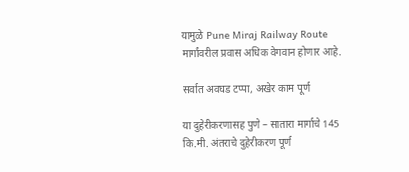यामुळे Pune Miraj Railway Route मार्गांवरील प्रवास अधिक वेगवान होणार आहे.

सर्वात अवघड टप्पा, अखेर काम पूर्ण

या दुहेरीकरणासह पुणे – सातारा मार्गाचे 145 कि.मी. अंतराचे दुहेरीकरण पूर्ण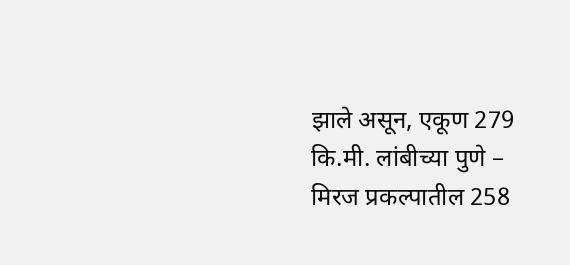झाले असून, एकूण 279 कि.मी. लांबीच्या पुणे – मिरज प्रकल्पातील 258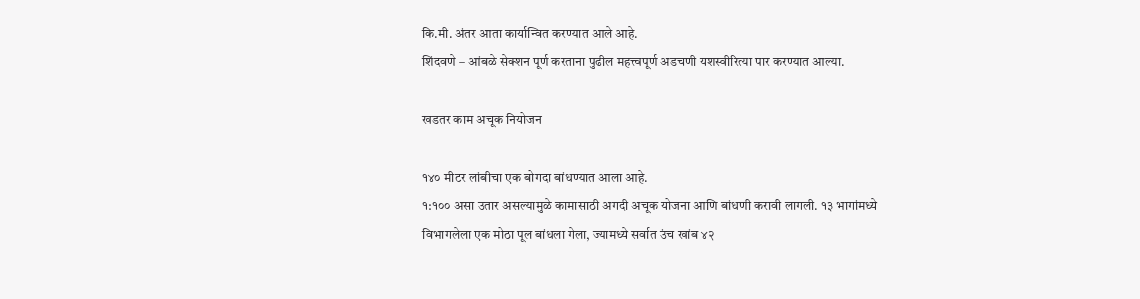कि.मी. अंतर आता कार्यान्वित करण्यात आले आहे.
शिंदवणे – आंबळे सेक्शन पूर्ण करताना पुढील महत्त्वपूर्ण अडचणी यशस्वीरित्या पार करण्यात आल्या.

खडतर काम अचूक नियोजन

१४० मीटर लांबीचा एक बोगदा बांधण्यात आला आहे.
१:१०० असा उतार असल्यामुळे कामासाठी अगदी अचूक योजना आणि बांधणी करावी लागली. १३ भागांमध्ये विभागलेला एक मोठा पूल बांधला गेला, ज्यामध्ये सर्वात उंच खांब ४२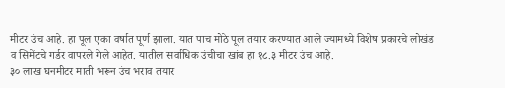मीटर उंच आहे. हा पूल एका वर्षात पूर्ण झाला. यात पाच मोठे पूल तयार करण्यात आले ज्यामध्ये विशेष प्रकारचे लोखंड व सिमेंटचे गर्डर वापरले गेले आहेत. यातील सर्वाधिक उंचीचा खांब हा १८.३ मीटर उंच आहे.
३० लाख घनमीटर माती भरून उंच भराव तयार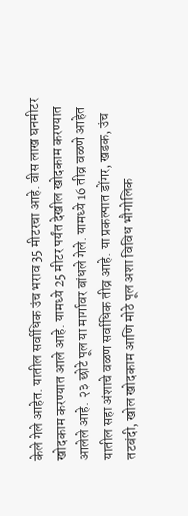केले गेले आहेत. यातील सर्वाधिक उंच भराव 35 मीटरचा आहे. वीस लाख घनमीटर खोदकाम करण्यात आले आहे. यामध्ये 25 मीटर पर्यंत देखील खोदकाम करण्यात आलेले आहे. २३ छोटे पूल या मार्गावर बांधले गेले. यामध्ये 16 तीव्र वळणे आहेत यातील सहा अंशाचे वळण सर्वाधिक तीव्र आहे. या प्रकल्पात डोंगर, खडक, उंच तटबंदी, खोल खोदकाम आणि मोठे पूल अशा विविध भौगोलिक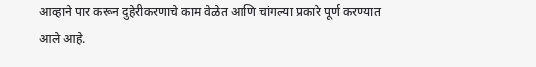आव्हाने पार करून दुहेरीकरणाचे काम वेळेत आणि चांगल्या प्रकारे पूर्ण करण्यात आले आहे.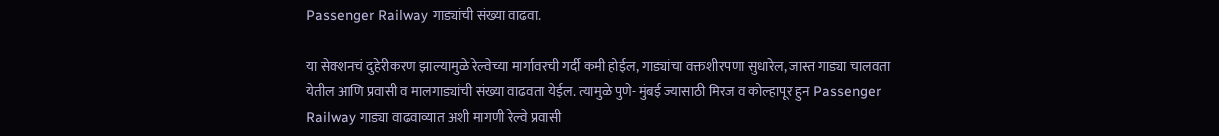Passenger Railway गाड्यांची संख्या वाढवा.

या सेक्शनचं दुहेरीकरण झाल्यामुळे रेल्वेच्या मार्गावरची गर्दी कमी होईल, गाड्यांचा वक्तशीरपणा सुधारेल, जास्त गाड्या चालवता येतील आणि प्रवासी व मालगाड्यांची संख्या वाढवता येईल. त्यामुळे पुणे- मुंबई ज्यासाठी मिरज व कोल्हापूर हुन Passenger Railway गाड्या वाढवाव्यात अशी मागणी रेल्वे प्रवासी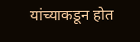यांच्याकडून होत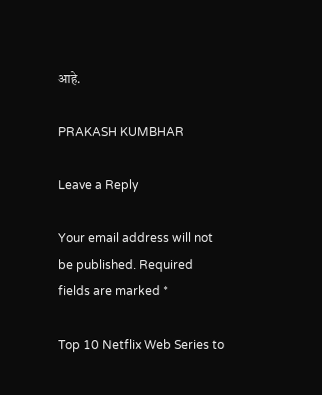आहे.

PRAKASH KUMBHAR

Leave a Reply

Your email address will not be published. Required fields are marked *

Top 10 Netflix Web Series to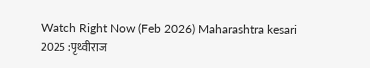Watch Right Now (Feb 2026) Maharashtra kesari 2025 :पृथ्वीराज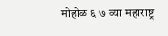मोहोळ ६ ७ व्या महाराष्ट्र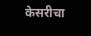केसरीचा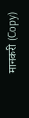मानकरी (Copy)